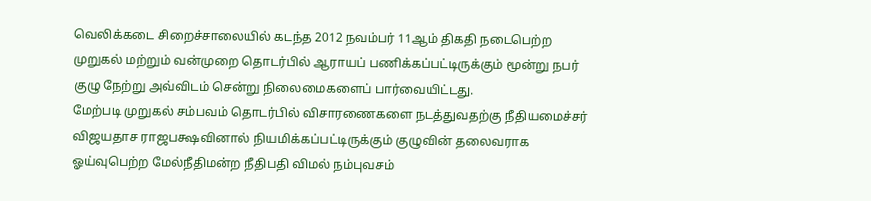வெலிக்கடை சிறைச்சாலையில் கடந்த 2012 நவம்பர் 11ஆம் திகதி நடைபெற்ற முறுகல் மற்றும் வன்முறை தொடர்பில் ஆராயப் பணிக்கப்பட்டிருக்கும் மூன்று நபர் குழு நேற்று அவ்விடம் சென்று நிலைமைகளைப் பார்வையிட்டது.
மேற்படி முறுகல் சம்பவம் தொடர்பில் விசாரணைகளை நடத்துவதற்கு நீதியமைச்சர் விஜயதாச ராஜபக்ஷவினால் நியமிக்கப்பட்டிருக்கும் குழுவின் தலைவராக ஓய்வுபெற்ற மேல்நீதிமன்ற நீதிபதி விமல் நம்புவசம்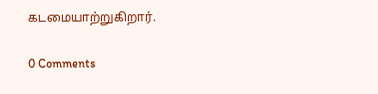கடமையாற்றுகிறார்.

0 Comments